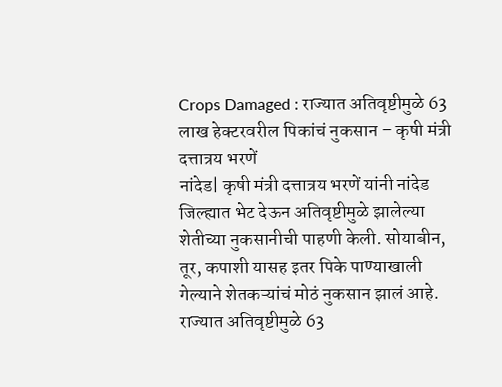Crops Damaged : राज्यात अतिवृष्टीमुळे 63 लाख हेक्टरवरील पिकांचं नुकसान – कृषी मंत्री दत्तात्रय भरणें
नांदेड| कृषी मंत्री दत्तात्रय भरणें यांनी नांदेड जिल्ह्यात भेट देऊन अतिवृष्टीमुळे झालेल्या शेतीच्या नुकसानीची पाहणी केली. सोयाबीन, तूर, कपाशी यासह इतर पिके पाण्याखाली गेल्याने शेतकऱ्यांचं मोठं नुकसान झालं आहे. राज्यात अतिवृष्टीमुळे 63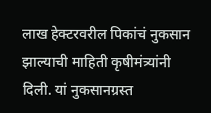लाख हेक्टरवरील पिकांचं नुकसान झाल्याची माहिती कृषीमंत्र्यांनी दिली. यां नुकसानग्रस्त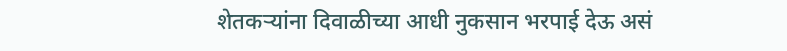शेतकऱ्यांना दिवाळीच्या आधी नुकसान भरपाई देऊ असं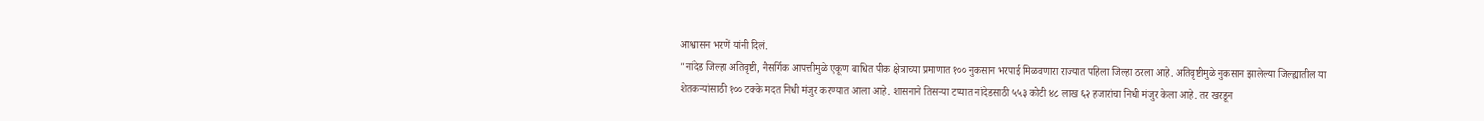आश्वासन भरणें यांनी दिलं.
"नांदेड जिल्हा अतिवृष्टी, नैसर्गिक आपत्तीमुळे एकूण बाधित पीक क्षेत्राच्या प्रमाणात १०० नुकसान भरपाई मिळवणारा राज्यात पहिला जिल्हा ठरला आहे. अतिवृष्टीमुळे नुकसान झालेल्या जिल्ह्यातील या शेतकऱ्यांसाठी १०० टक्के मदत निधी मंजुर करण्यात आला आहे. शासनाने तिसऱ्या टप्यात नांदेडसाठी ५५३ कोटी ४८ लाख ६२ हजारांचा निधी मंजुर केला आहे. तर खरडून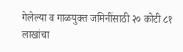गेलेल्या व गाळयुक्त जमिनींसाठी २० कोटी ८१ लाखांचा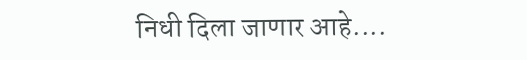निधी दिला जाणार आहे....